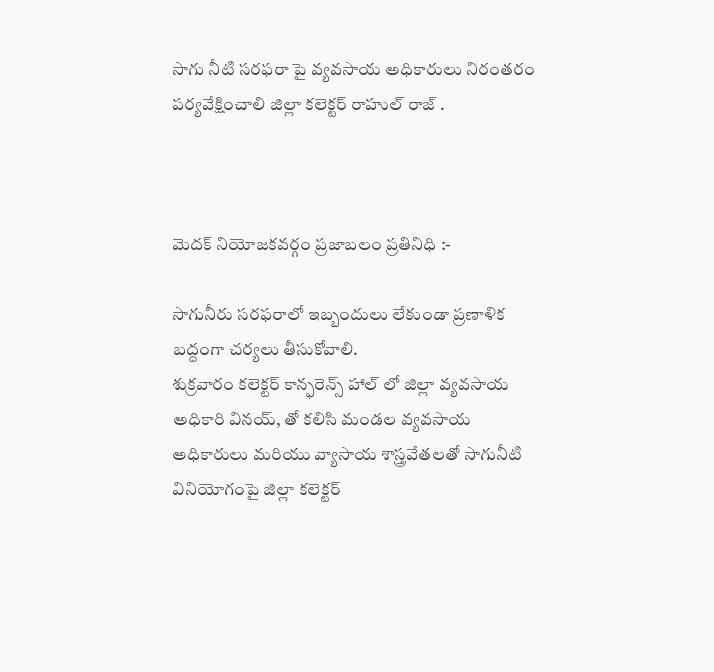సాగు నీటి సరఫరా పై వ్యవసాయ అధికారులు నిరంతరం పర్యవేక్షించాలి జిల్లా కలెక్టర్ రాహుల్ రాజ్ .



మెదక్ నియోజకవర్గం ప్రజాబలం ప్రతినిధి :-

సాగునీరు సరఫరాలో ఇబ్బందులు లేకుండా ప్రణాళిక బద్దంగా చర్యలు తీసుకోవాలి.
శుక్రవారం కలెక్టర్ కాన్ఫరెన్స్ హాల్ లో జిల్లా వ్యవసాయ అధికారి వినయ్, తో కలిసి మండల వ్యవసాయ అధికారులు మరియు వ్యాసాయ శాస్త్రవేతలతో సాగునీటి వినియోగంపై జిల్లా కలెక్టర్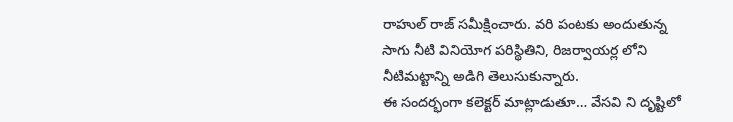రాహుల్ రాజ్ సమీక్షించారు. వరి పంటకు అందుతున్న సాగు నీటి వినియోగ పరిస్థితిని, రిజర్వాయర్ల లోని నీటిమట్టాన్ని అడిగి తెలుసుకున్నారు.
ఈ సందర్భంగా కలెక్టర్ మాట్లాడుతూ… వేసవి ని దృష్టిలో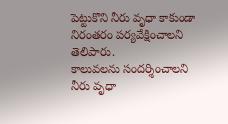పెట్టుకొని నీరు వృధా కాకుండా నిరంతరం పర్యవేక్షించాలని తెలిపారు.
కాలువలను సందర్శించాలని నీరు వృధా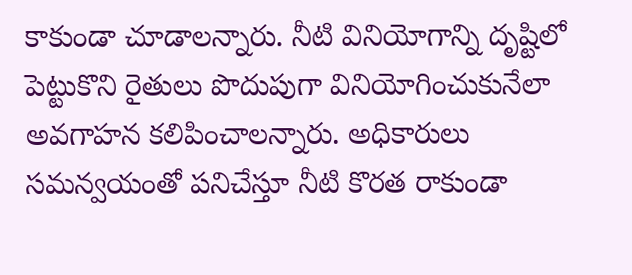కాకుండా చూడాలన్నారు. నీటి వినియోగాన్ని దృష్టిలో పెట్టుకొని రైతులు పొదుపుగా వినియోగించుకునేలా అవగాహన కలిపించాలన్నారు. అధికారులు సమన్వయంతో పనిచేస్తూ నీటి కొరత రాకుండా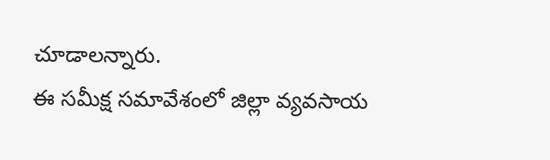చూడాలన్నారు.
ఈ సమీక్ష సమావేశంలో జిల్లా వ్యవసాయ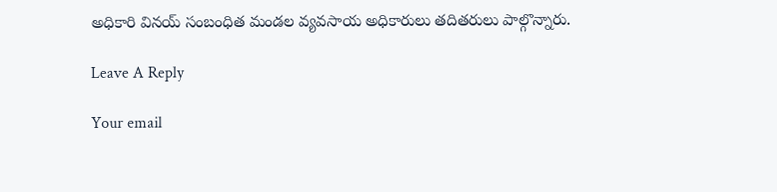అధికారి వినయ్ సంబంధిత మండల వ్యవసాయ అధికారులు తదితరులు పాల్గొన్నారు.

Leave A Reply

Your email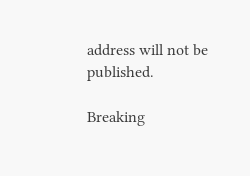address will not be published.

Breaking